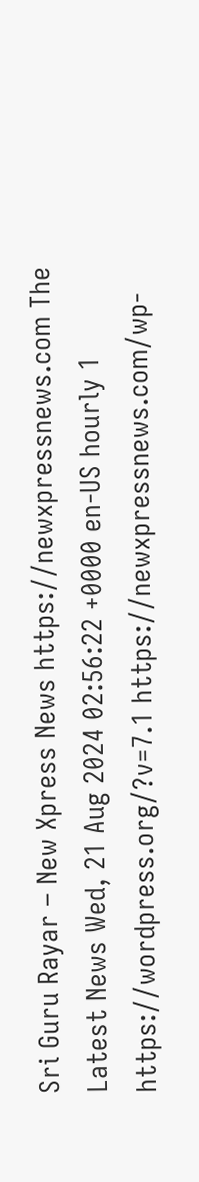Sri Guru Rayar – New Xpress News https://newxpressnews.com The Latest News Wed, 21 Aug 2024 02:56:22 +0000 en-US hourly 1 https://wordpress.org/?v=7.1 https://newxpressnews.com/wp-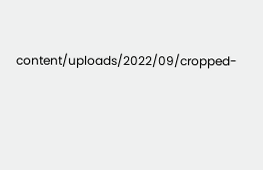content/uploads/2022/09/cropped-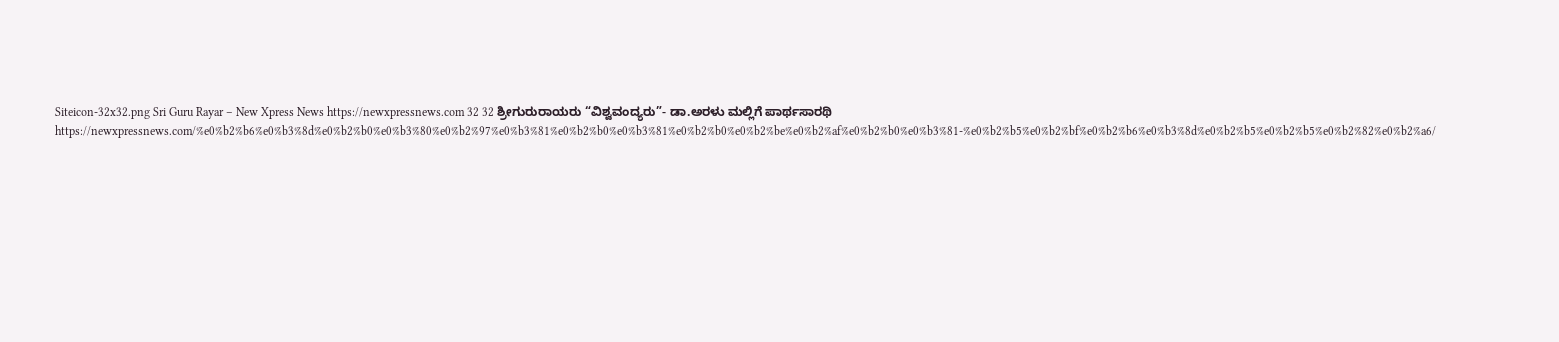Siteicon-32x32.png Sri Guru Rayar – New Xpress News https://newxpressnews.com 32 32 ಶ್ರೀಗುರುರಾಯರು “ವಿಶ್ವವಂದ್ಯರು”- ಡಾ.ಅರಳು ಮಲ್ಲಿಗೆ ಪಾರ್ಥಸಾರಥಿ https://newxpressnews.com/%e0%b2%b6%e0%b3%8d%e0%b2%b0%e0%b3%80%e0%b2%97%e0%b3%81%e0%b2%b0%e0%b3%81%e0%b2%b0%e0%b2%be%e0%b2%af%e0%b2%b0%e0%b3%81-%e0%b2%b5%e0%b2%bf%e0%b2%b6%e0%b3%8d%e0%b2%b5%e0%b2%b5%e0%b2%82%e0%b2%a6/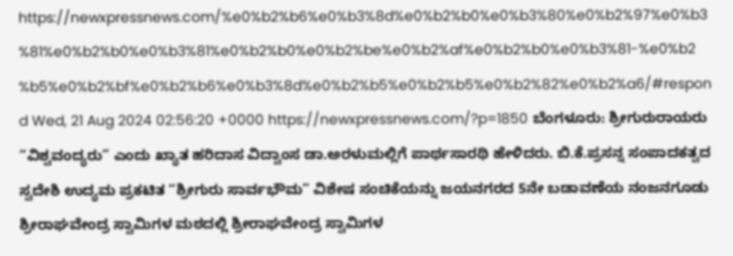https://newxpressnews.com/%e0%b2%b6%e0%b3%8d%e0%b2%b0%e0%b3%80%e0%b2%97%e0%b3%81%e0%b2%b0%e0%b3%81%e0%b2%b0%e0%b2%be%e0%b2%af%e0%b2%b0%e0%b3%81-%e0%b2%b5%e0%b2%bf%e0%b2%b6%e0%b3%8d%e0%b2%b5%e0%b2%b5%e0%b2%82%e0%b2%a6/#respond Wed, 21 Aug 2024 02:56:20 +0000 https://newxpressnews.com/?p=1850 ಬೆಂಗಳೂರು: ಶ್ರೀಗುರುರಾಯರು “ವಿಶ್ವವಂದ್ಯರು” ಎಂದು ಖ್ಯಾತ ಹರಿದಾಸ ವಿದ್ವಾಂಸ ಡಾ.ಅರಳುಮಲ್ಲಿಗೆ ಪಾರ್ಥಸಾರಥಿ ಹೇಳಿದರು. ಬಿ.ಕೆ.ಪ್ರಸನ್ನ ಸಂಪಾದಕತ್ವದ ಸ್ವದೇಶಿ ಉದ್ಯಮ ಪ್ರಕಟಿತ “ಶ್ರೀಗುರು ಸಾರ್ವಭೌಮ” ವಿಶೇಷ ಸಂಚಿಕೆಯನ್ನು ಜಯನಗರದ 5ನೇ ಬಡಾವಣೆಯ ನಂಜನಗೂಡು ಶ್ರೀರಾಘವೇಂದ್ರ ಸ್ವಾಮಿಗಳ ಮಠದಲ್ಲಿ ಶ್ರೀರಾಘವೇಂದ್ರ ಸ್ವಾಮಿಗಳ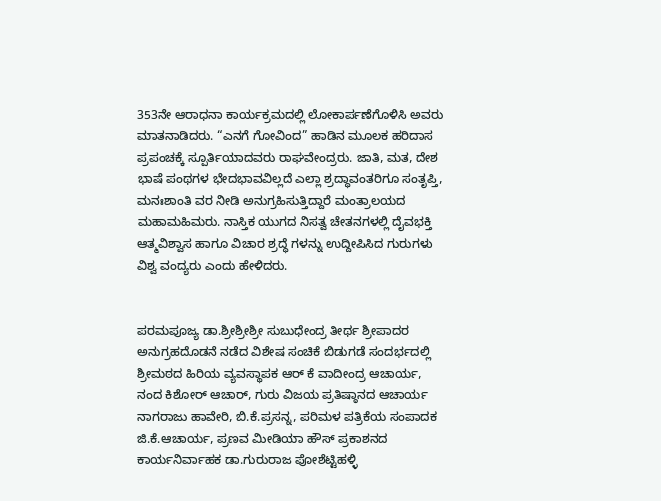353ನೇ ಆರಾಧನಾ ಕಾರ್ಯಕ್ರಮದಲ್ಲಿ ಲೋಕಾರ್ಪಣೆಗೊಳಿಸಿ ಅವರು ಮಾತನಾಡಿದರು. “ಎನಗೆ ಗೋವಿಂದ” ಹಾಡಿನ ಮೂಲಕ ಹರಿದಾಸ ಪ್ರಪಂಚಕ್ಕೆ ಸ್ಪೂರ್ತಿಯಾದವರು ರಾಘವೇಂದ್ರರು. ಜಾತಿ, ಮತ, ದೇಶ ಭಾಷೆ ಪಂಥಗಳ ಭೇದಭಾವವಿಲ್ಲದೆ ಎಲ್ಲಾ ಶ್ರದ್ಧಾವಂತರಿಗೂ ಸಂತೃಪ್ತಿ, ಮನಃಶಾಂತಿ ವರ ನೀಡಿ ಅನುಗ್ರಹಿಸುತ್ತಿದ್ದಾರೆ ಮಂತ್ರಾಲಯದ ಮಹಾಮಹಿಮರು. ನಾಸ್ತಿಕ ಯುಗದ ನಿಸತ್ವ ಚೇತನಗಳಲ್ಲಿ ದೈವಭಕ್ತಿ ಆತ್ಮವಿಶ್ವಾಸ ಹಾಗೂ ವಿಚಾರ ಶ್ರದ್ಧೆ ಗಳನ್ನು ಉದ್ದೀಪಿಸಿದ ಗುರುಗಳು ವಿಶ್ವ ವಂದ್ಯರು ಎಂದು ಹೇಳಿದರು.


ಪರಮಪೂಜ್ಯ ಡಾ.ಶ್ರೀಶ್ರೀಶ್ರೀ ಸುಬುಧೇಂದ್ರ ತೀರ್ಥ ಶ್ರೀಪಾದರ ಅನುಗ್ರಹದೊಡನೆ ನಡೆದ ವಿಶೇಷ ಸಂಚಿಕೆ ಬಿಡುಗಡೆ ಸಂದರ್ಭದಲ್ಲಿ ಶ್ರೀಮಠದ ಹಿರಿಯ ವ್ಯವಸ್ಥಾಪಕ ಆರ್ ಕೆ ವಾದೀಂದ್ರ ಆಚಾರ್ಯ, ನಂದ ಕಿಶೋರ್ ಆಚಾರ್, ಗುರು ವಿಜಯ ಪ್ರತಿಷ್ಠಾನದ ಆಚಾರ್ಯ ನಾಗರಾಜು ಹಾವೇರಿ, ಬಿ.ಕೆ.ಪ್ರಸನ್ನ, ಪರಿಮಳ ಪತ್ರಿಕೆಯ ಸಂಪಾದಕ ಜಿ.ಕೆ.ಆಚಾರ್ಯ, ಪ್ರಣವ ಮೀಡಿಯಾ ಹೌಸ್ ಪ್ರಕಾಶನದ ಕಾರ್ಯನಿರ್ವಾಹಕ ಡಾ.ಗುರುರಾಜ ಪೋಶೆಟ್ಟಿಹಳ್ಳಿ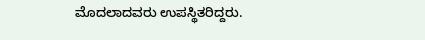ಮೊದಲಾದವರು ಉಪಸ್ಥಿತರಿದ್ದರು.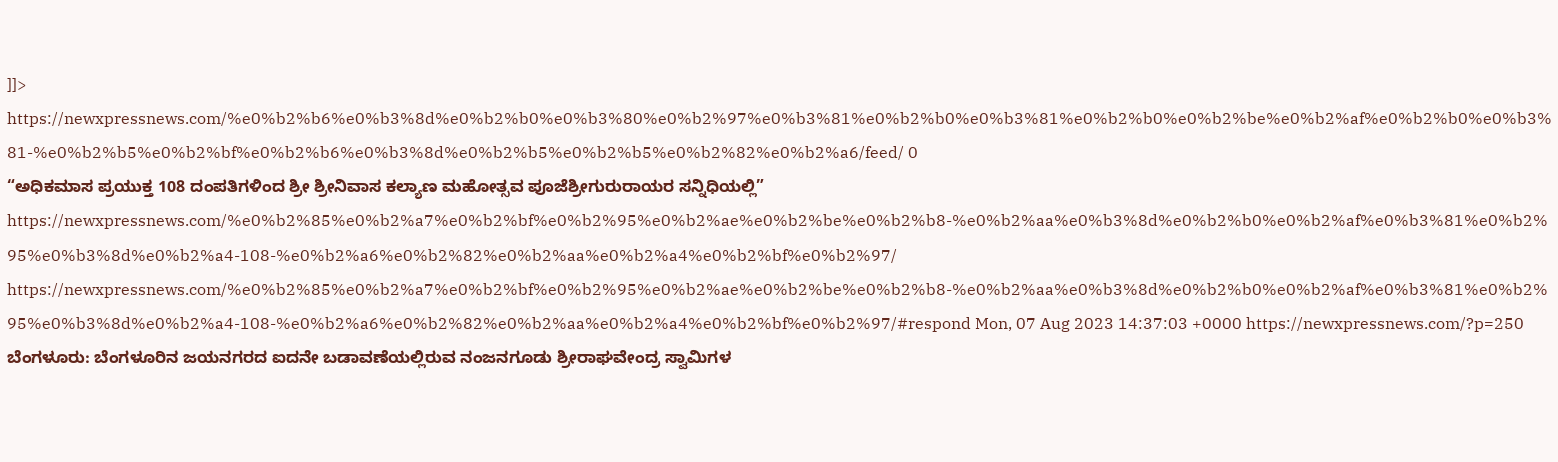]]>
https://newxpressnews.com/%e0%b2%b6%e0%b3%8d%e0%b2%b0%e0%b3%80%e0%b2%97%e0%b3%81%e0%b2%b0%e0%b3%81%e0%b2%b0%e0%b2%be%e0%b2%af%e0%b2%b0%e0%b3%81-%e0%b2%b5%e0%b2%bf%e0%b2%b6%e0%b3%8d%e0%b2%b5%e0%b2%b5%e0%b2%82%e0%b2%a6/feed/ 0
“ಅಧಿಕಮಾಸ ಪ್ರಯುಕ್ತ 108 ದಂಪತಿಗಳಿಂದ ಶ್ರೀ ಶ್ರೀನಿವಾಸ ಕಲ್ಯಾಣ ಮಹೋತ್ಸವ ಪೂಜೆಶ್ರೀಗುರುರಾಯರ ಸನ್ನಿಧಿಯಲ್ಲಿ” https://newxpressnews.com/%e0%b2%85%e0%b2%a7%e0%b2%bf%e0%b2%95%e0%b2%ae%e0%b2%be%e0%b2%b8-%e0%b2%aa%e0%b3%8d%e0%b2%b0%e0%b2%af%e0%b3%81%e0%b2%95%e0%b3%8d%e0%b2%a4-108-%e0%b2%a6%e0%b2%82%e0%b2%aa%e0%b2%a4%e0%b2%bf%e0%b2%97/ https://newxpressnews.com/%e0%b2%85%e0%b2%a7%e0%b2%bf%e0%b2%95%e0%b2%ae%e0%b2%be%e0%b2%b8-%e0%b2%aa%e0%b3%8d%e0%b2%b0%e0%b2%af%e0%b3%81%e0%b2%95%e0%b3%8d%e0%b2%a4-108-%e0%b2%a6%e0%b2%82%e0%b2%aa%e0%b2%a4%e0%b2%bf%e0%b2%97/#respond Mon, 07 Aug 2023 14:37:03 +0000 https://newxpressnews.com/?p=250 ಬೆಂಗಳೂರು: ಬೆಂಗಳೂರಿನ ಜಯನಗರದ ಐದನೇ ಬಡಾವಣೆಯಲ್ಲಿರುವ ನಂಜನಗೂಡು ಶ್ರೀರಾಘವೇಂದ್ರ ಸ್ವಾಮಿಗಳ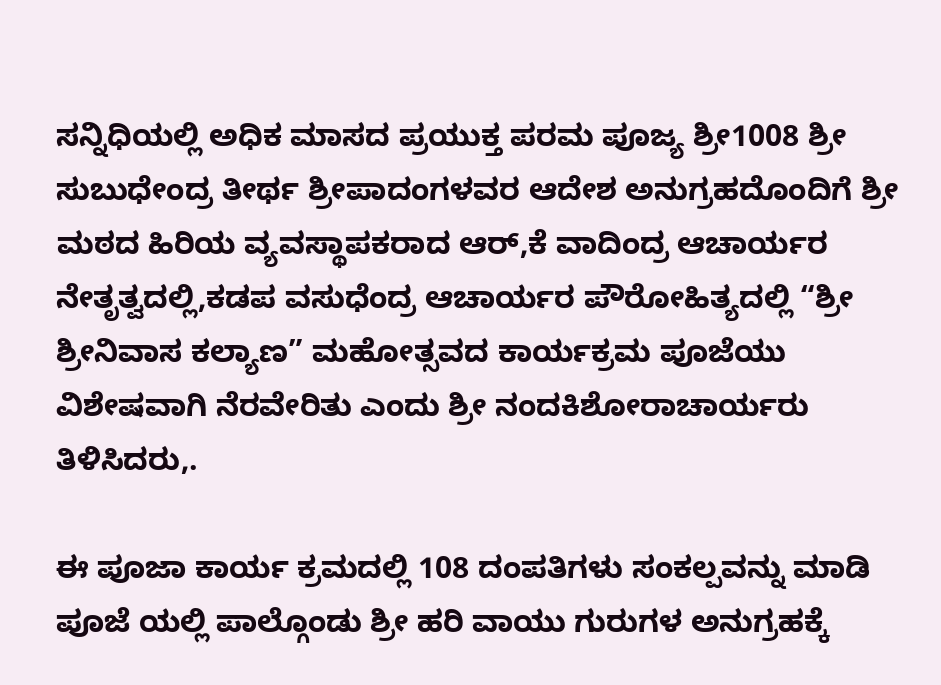ಸನ್ನಿಧಿಯಲ್ಲಿ ಅಧಿಕ ಮಾಸದ ಪ್ರಯುಕ್ತ ಪರಮ ಪೂಜ್ಯ ಶ್ರೀ1008 ಶ್ರೀ ಸುಬುಧೇಂದ್ರ ತೀರ್ಥ ಶ್ರೀಪಾದಂಗಳವರ ಆದೇಶ ಅನುಗ್ರಹದೊಂದಿಗೆ ಶ್ರೀ ಮಠದ ಹಿರಿಯ ವ್ಯವಸ್ಥಾಪಕರಾದ ಆರ್,ಕೆ ವಾದಿಂದ್ರ ಆಚಾರ್ಯರ ನೇತೃತ್ವದಲ್ಲಿ,ಕಡಪ ವಸುಧೆಂದ್ರ ಆಚಾರ್ಯರ ಪೌರೋಹಿತ್ಯದಲ್ಲಿ “ಶ್ರೀ ಶ್ರೀನಿವಾಸ ಕಲ್ಯಾಣ” ಮಹೋತ್ಸವದ ಕಾರ್ಯಕ್ರಮ ಪೂಜೆಯು ವಿಶೇಷವಾಗಿ ನೆರವೇರಿತು ಎಂದು ಶ್ರೀ ನಂದಕಿಶೋರಾಚಾರ್ಯರು ತಿಳಿಸಿದರು,.

ಈ ಪೂಜಾ ಕಾರ್ಯ ಕ್ರಮದಲ್ಲಿ 108 ದಂಪತಿಗಳು ಸಂಕಲ್ಪವನ್ನು ಮಾಡಿ ಪೂಜೆ ಯಲ್ಲಿ ಪಾಲ್ಗೊಂಡು ಶ್ರೀ ಹರಿ ವಾಯು ಗುರುಗಳ ಅನುಗ್ರಹಕ್ಕೆ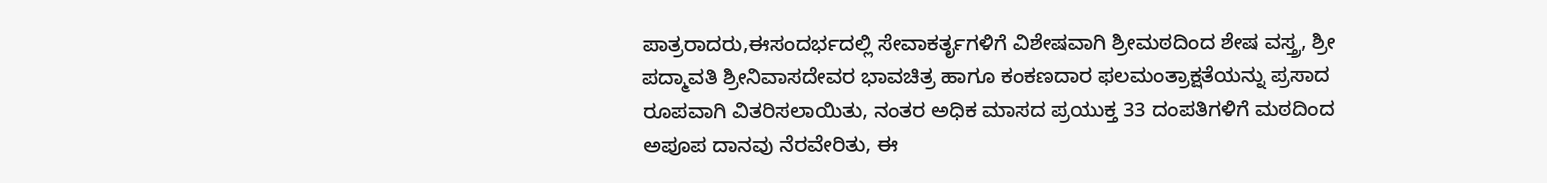ಪಾತ್ರರಾದರು,ಈಸಂದರ್ಭದಲ್ಲಿ ಸೇವಾಕರ್ತೃಗಳಿಗೆ ವಿಶೇಷವಾಗಿ ಶ್ರೀಮಠದಿಂದ ಶೇಷ ವಸ್ತ್ರ, ಶ್ರೀ ಪದ್ಮಾವತಿ ಶ್ರೀನಿವಾಸದೇವರ ಭಾವಚಿತ್ರ ಹಾಗೂ ಕಂಕಣದಾರ ಫಲಮಂತ್ರಾಕ್ಷತೆಯನ್ನು ಪ್ರಸಾದ ರೂಪವಾಗಿ ವಿತರಿಸಲಾಯಿತು, ನಂತರ ಅಧಿಕ ಮಾಸದ ಪ್ರಯುಕ್ತ 33 ದಂಪತಿಗಳಿಗೆ ಮಠದಿಂದ ಅಪೂಪ ದಾನವು ನೆರವೇರಿತು, ಈ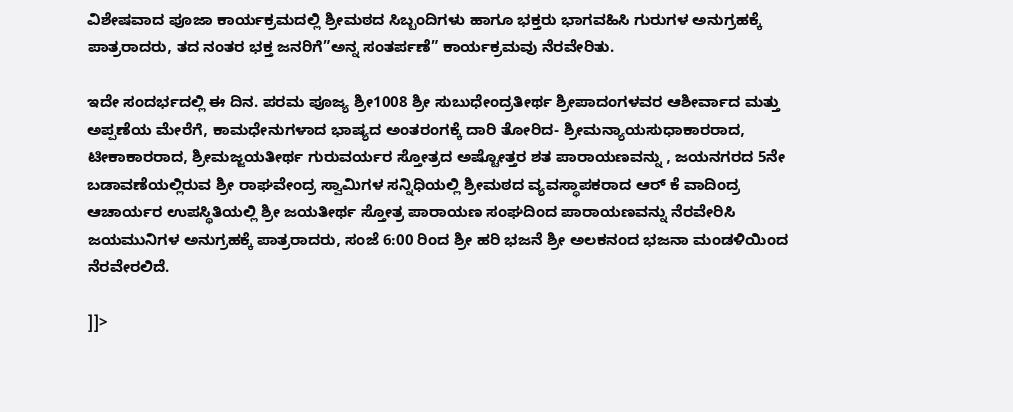ವಿಶೇಷವಾದ ಪೂಜಾ ಕಾರ್ಯಕ್ರಮದಲ್ಲಿ ಶ್ರೀಮಠದ ಸಿಬ್ಬಂದಿಗಳು ಹಾಗೂ ಭಕ್ತರು ಭಾಗವಹಿಸಿ ಗುರುಗಳ ಅನುಗ್ರಹಕ್ಕೆ ಪಾತ್ರರಾದರು, ತದ ನಂತರ ಭಕ್ತ ಜನರಿಗೆ”ಅನ್ನ ಸಂತರ್ಪಣೆ” ಕಾರ್ಯಕ್ರಮವು ನೆರವೇರಿತು.

ಇದೇ ಸಂದರ್ಭದಲ್ಲಿ ಈ ದಿನ. ಪರಮ ಪೂಜ್ಯ ಶ್ರೀ1008 ಶ್ರೀ ಸುಬುಧೇಂದ್ರತೀರ್ಥ ಶ್ರೀಪಾದಂಗಳವರ ಆಶೀರ್ವಾದ ಮತ್ತು ಅಪ್ಪಣೆಯ ಮೇರೆಗೆ, ಕಾಮಧೇನುಗಳಾದ ಭಾಷ್ಯದ ಅಂತರಂಗಕ್ಕೆ ದಾರಿ ತೋರಿದ- ಶ್ರೀಮನ್ಯಾಯಸುಧಾಕಾರರಾದ, ಟೀಕಾಕಾರರಾದ, ಶ್ರೀಮಜ್ಜಯತೀರ್ಥ ಗುರುವರ್ಯರ ಸ್ತೋತ್ರದ ಅಷ್ಟೋತ್ತರ ಶತ ಪಾರಾಯಣವನ್ನು , ಜಯನಗರದ 5ನೇ ಬಡಾವಣೆಯಲ್ಲಿರುವ ಶ್ರೀ ರಾಘವೇಂದ್ರ ಸ್ವಾಮಿಗಳ ಸನ್ನಿಧಿಯಲ್ಲಿ ಶ್ರೀಮಠದ ವ್ಯವಸ್ಥಾಪಕರಾದ ಆರ್ ಕೆ ವಾದಿಂದ್ರ ಆಚಾರ್ಯರ ಉಪಸ್ಥಿತಿಯಲ್ಲಿ ಶ್ರೀ ಜಯತೀರ್ಥ ಸ್ತೋತ್ರ ಪಾರಾಯಣ ಸಂಘದಿಂದ ಪಾರಾಯಣವನ್ನು ನೆರವೇರಿಸಿ ಜಯಮುನಿಗಳ ಅನುಗ್ರಹಕ್ಕೆ ಪಾತ್ರರಾದರು, ಸಂಜೆ 6:00 ರಿಂದ ಶ್ರೀ ಹರಿ ಭಜನೆ ಶ್ರೀ ಅಲಕನಂದ ಭಜನಾ ಮಂಡಳಿಯಿಂದ ನೆರವೇರಲಿದೆ.

]]>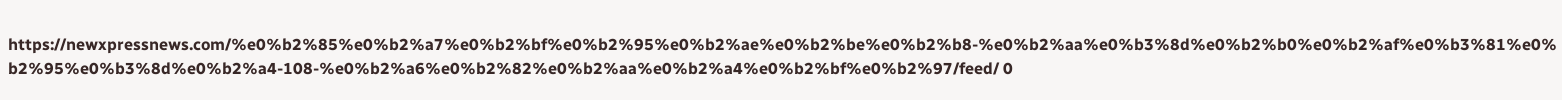https://newxpressnews.com/%e0%b2%85%e0%b2%a7%e0%b2%bf%e0%b2%95%e0%b2%ae%e0%b2%be%e0%b2%b8-%e0%b2%aa%e0%b3%8d%e0%b2%b0%e0%b2%af%e0%b3%81%e0%b2%95%e0%b3%8d%e0%b2%a4-108-%e0%b2%a6%e0%b2%82%e0%b2%aa%e0%b2%a4%e0%b2%bf%e0%b2%97/feed/ 0